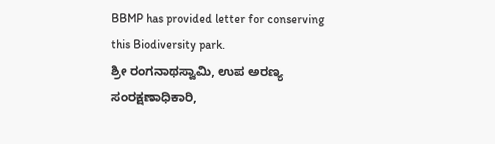BBMP has provided letter for conserving this Biodiversity park.
ಶ್ರೀ ರಂಗನಾಥಸ್ವಾಮಿ, ಉಪ ಅರಣ್ಯ ಸಂರಕ್ಷಣಾಧಿಕಾರಿ,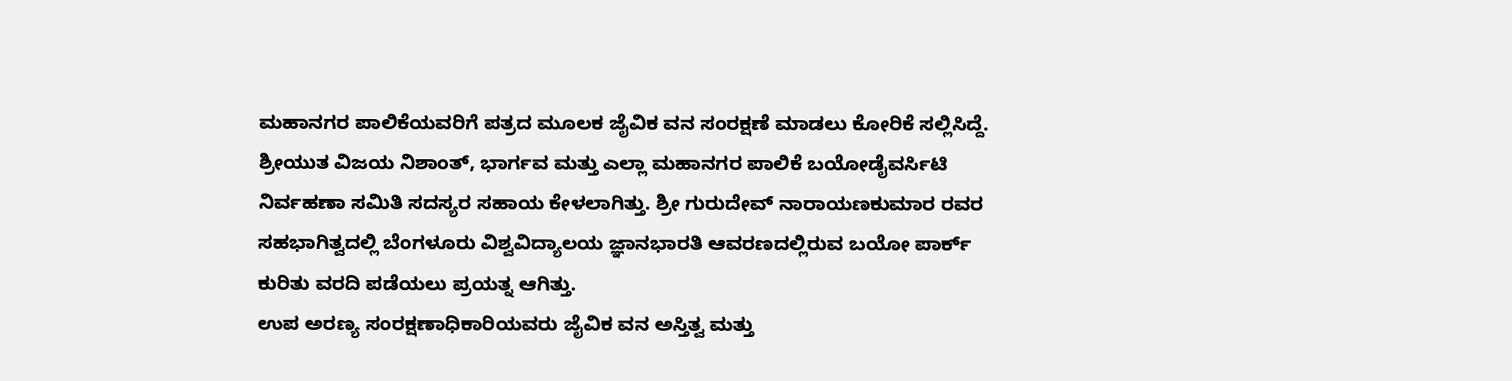ಮಹಾನಗರ ಪಾಲಿಕೆಯವರಿಗೆ ಪತ್ರದ ಮೂಲಕ ಜೈವಿಕ ವನ ಸಂರಕ್ಷಣೆ ಮಾಡಲು ಕೋರಿಕೆ ಸಲ್ಲಿಸಿದ್ದೆ. ಶ್ರೀಯುತ ವಿಜಯ ನಿಶಾಂತ್, ಭಾರ್ಗವ ಮತ್ತು ಎಲ್ಲಾ ಮಹಾನಗರ ಪಾಲಿಕೆ ಬಯೋಡೈವರ್ಸಿಟಿ ನಿರ್ವಹಣಾ ಸಮಿತಿ ಸದಸ್ಯರ ಸಹಾಯ ಕೇಳಲಾಗಿತ್ತು. ಶ್ರೀ ಗುರುದೇವ್ ನಾರಾಯಣಕುಮಾರ ರವರ ಸಹಭಾಗಿತ್ವದಲ್ಲಿ ಬೆಂಗಳೂರು ವಿಶ್ವವಿದ್ಯಾಲಯ ಜ್ಞಾನಭಾರತಿ ಆವರಣದಲ್ಲಿರುವ ಬಯೋ ಪಾರ್ಕ್ ಕುರಿತು ವರದಿ ಪಡೆಯಲು ಪ್ರಯತ್ನ ಆಗಿತ್ತು.
ಉಪ ಅರಣ್ಯ ಸಂರಕ್ಷಣಾಧಿಕಾರಿಯವರು ಜೈವಿಕ ವನ ಅಸ್ತಿತ್ವ ಮತ್ತು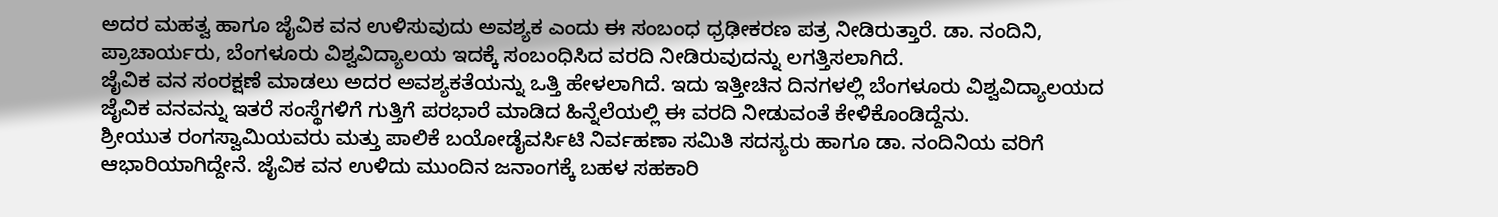ಅದರ ಮಹತ್ವ ಹಾಗೂ ಜೈವಿಕ ವನ ಉಳಿಸುವುದು ಅವಶ್ಯಕ ಎಂದು ಈ ಸಂಬಂಧ ಧ್ರಢೀಕರಣ ಪತ್ರ ನೀಡಿರುತ್ತಾರೆ. ಡಾ. ನಂದಿನಿ, ಪ್ರಾಚಾರ್ಯರು, ಬೆಂಗಳೂರು ವಿಶ್ವವಿದ್ಯಾಲಯ ಇದಕ್ಕೆ ಸಂಬಂಧಿಸಿದ ವರದಿ ನೀಡಿರುವುದನ್ನು ಲಗತ್ತಿಸಲಾಗಿದೆ.
ಜೈವಿಕ ವನ ಸಂರಕ್ಷಣೆ ಮಾಡಲು ಅದರ ಅವಶ್ಯಕತೆಯನ್ನು ಒತ್ತಿ ಹೇಳಲಾಗಿದೆ. ಇದು ಇತ್ತೀಚಿನ ದಿನಗಳಲ್ಲಿ ಬೆಂಗಳೂರು ವಿಶ್ವವಿದ್ಯಾಲಯದ ಜೈವಿಕ ವನವನ್ನು ಇತರೆ ಸಂಸ್ಥೆಗಳಿಗೆ ಗುತ್ತಿಗೆ ಪರಭಾರೆ ಮಾಡಿದ ಹಿನ್ನೆಲೆಯಲ್ಲಿ ಈ ವರದಿ ನೀಡುವಂತೆ ಕೇಳಿಕೊಂಡಿದ್ದೆನು.
ಶ್ರೀಯುತ ರಂಗಸ್ವಾಮಿಯವರು ಮತ್ತು ಪಾಲಿಕೆ ಬಯೋಡೈವರ್ಸಿಟಿ ನಿರ್ವಹಣಾ ಸಮಿತಿ ಸದಸ್ಯರು ಹಾಗೂ ಡಾ. ನಂದಿನಿಯ ವರಿಗೆ ಆಭಾರಿಯಾಗಿದ್ದೇನೆ. ಜೈವಿಕ ವನ ಉಳಿದು ಮುಂದಿನ ಜನಾಂಗಕ್ಕೆ ಬಹಳ ಸಹಕಾರಿ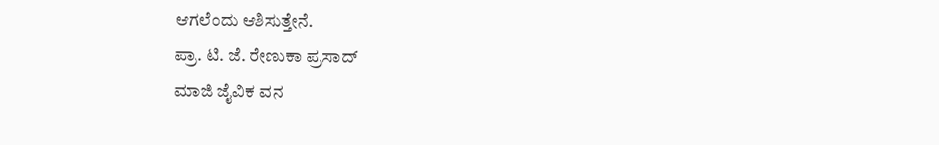ಆಗಲೆಂದು ಆಶಿಸುತ್ತೇನೆ.
ಪ್ರಾ. ಟಿ. ಜೆ. ರೇಣುಕಾ ಪ್ರಸಾದ್
ಮಾಜಿ ಜೈವಿಕ ವನ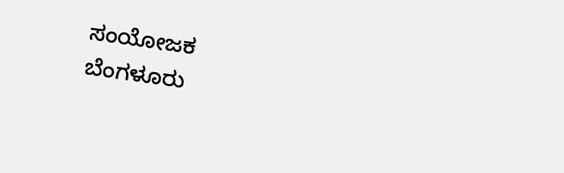ಸಂಯೋಜಕ
ಬೆಂಗಳೂರು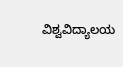ವಿಶ್ವವಿದ್ಯಾಲಯ